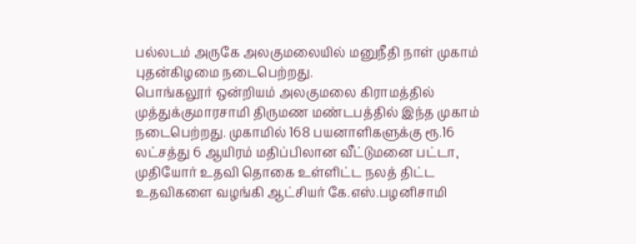பல்லடம் அருகே அலகுமலையில் மனுநீதி நாள் முகாம் புதன்கிழமை நடைபெற்றது.
பொங்கலூர் ஒன்றியம் அலகுமலை கிராமத்தில் முத்துக்குமாரசாமி திருமண மண்டபத்தில் இந்த முகாம் நடைபெற்றது. முகாமில் 168 பயனாளிகளுக்கு ரூ.16 லட்சத்து 6 ஆயிரம் மதிப்பிலான வீட்டுமனை பட்டா, முதியோர் உதவி தொகை உள்ளிட்ட நலத் திட்ட உதவிகளை வழங்கி ஆட்சியர் கே.எஸ்.பழனிசாமி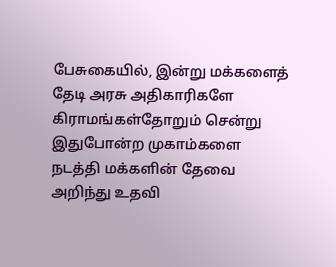பேசுகையில், இன்று மக்களைத் தேடி அரசு அதிகாரிகளே கிராமங்கள்தோறும் சென்று இதுபோன்ற முகாம்களை நடத்தி மக்களின் தேவை அறிந்து உதவி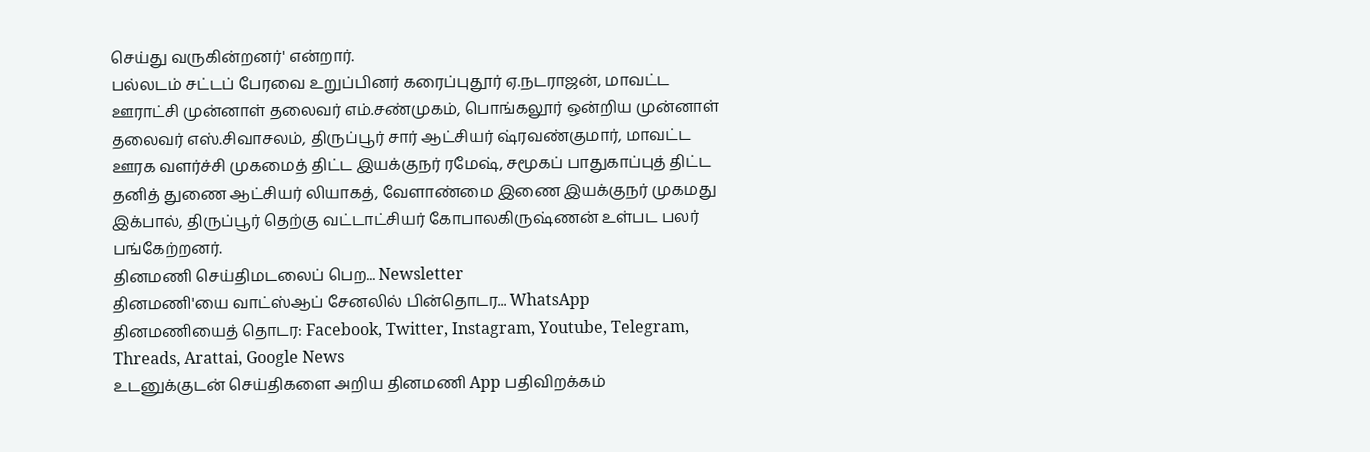செய்து வருகின்றனர்' என்றார்.
பல்லடம் சட்டப் பேரவை உறுப்பினர் கரைப்புதூர் ஏ.நடராஜன், மாவட்ட ஊராட்சி முன்னாள் தலைவர் எம்.சண்முகம், பொங்கலூர் ஒன்றிய முன்னாள் தலைவர் எஸ்.சிவாசலம், திருப்பூர் சார் ஆட்சியர் ஷ்ரவண்குமார், மாவட்ட ஊரக வளர்ச்சி முகமைத் திட்ட இயக்குநர் ரமேஷ், சமூகப் பாதுகாப்புத் திட்ட தனித் துணை ஆட்சியர் லியாகத், வேளாண்மை இணை இயக்குநர் முகமது இக்பால், திருப்பூர் தெற்கு வட்டாட்சியர் கோபாலகிருஷ்ணன் உள்பட பலர் பங்கேற்றனர்.
தினமணி செய்திமடலைப் பெற... Newsletter
தினமணி'யை வாட்ஸ்ஆப் சேனலில் பின்தொடர... WhatsApp
தினமணியைத் தொடர: Facebook, Twitter, Instagram, Youtube, Telegram, Threads, Arattai, Google News
உடனுக்குடன் செய்திகளை அறிய தினமணி App பதிவிறக்கம்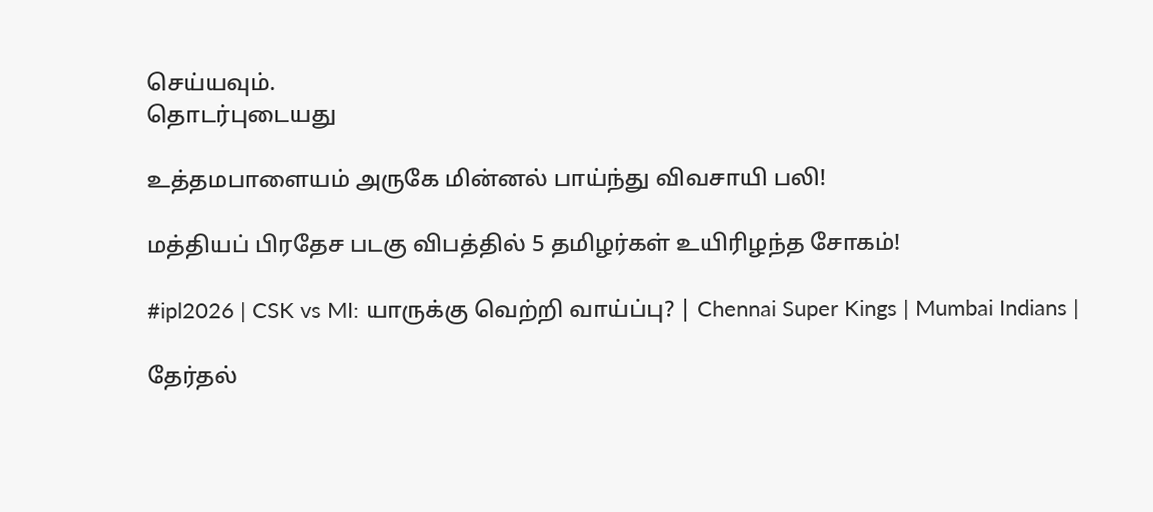செய்யவும்.
தொடர்புடையது

உத்தமபாளையம் அருகே மின்னல் பாய்ந்து விவசாயி பலி!

மத்தியப் பிரதேச படகு விபத்தில் 5 தமிழர்கள் உயிரிழந்த சோகம்!

#ipl2026 | CSK vs MI: யாருக்கு வெற்றி வாய்ப்பு? | Chennai Super Kings | Mumbai Indians |

தேர்தல்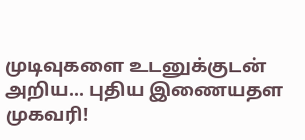முடிவுகளை உடனுக்குடன் அறிய... புதிய இணையதள முகவரி!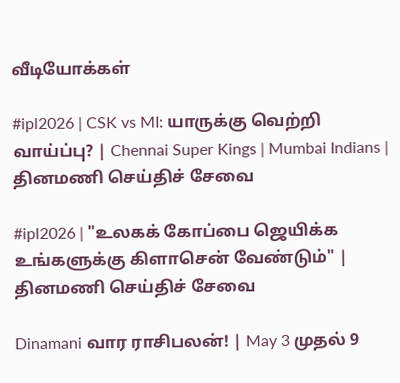வீடியோக்கள்

#ipl2026 | CSK vs MI: யாருக்கு வெற்றி வாய்ப்பு? | Chennai Super Kings | Mumbai Indians |
தினமணி செய்திச் சேவை

#ipl2026 | "உலகக் கோப்பை ஜெயிக்க உங்களுக்கு கிளாசென் வேண்டும்" |
தினமணி செய்திச் சேவை

Dinamani வார ராசிபலன்! | May 3 முதல் 9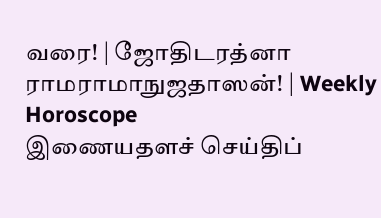வரை! | ஜோதிடரத்னா ராமராமாநுஜதாஸன்! | Weekly Horoscope
இணையதளச் செய்திப்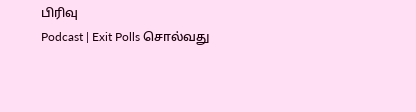பிரிவு
Podcast | Exit Polls சொல்வது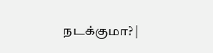நடக்குமா? |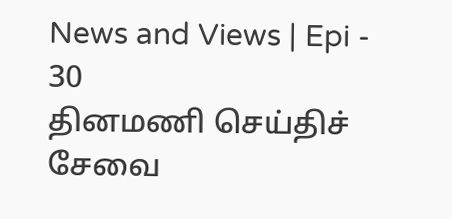News and Views | Epi - 30
தினமணி செய்திச் சேவை